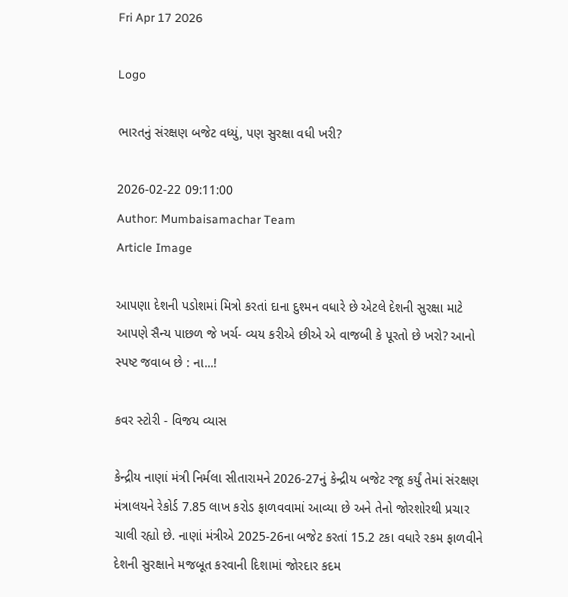Fri Apr 17 2026

Logo

ભારતનું સંરક્ષણ બજેટ વધ્યું, પણ સુરક્ષા વધી ખરી?

2026-02-22 09:11:00
Author: Mumbaisamachar Team
Article Image

આપણા દેશની પડોશમાં મિત્રો કરતાં દાના દુશ્મન વધારે છે એટલે દેશની સુરક્ષા માટે આપણે સૈન્ય પાછળ જે ખર્ચ- વ્યય કરીએ છીએ એ વાજબી કે પૂરતો છે ખરો? આનો સ્પષ્ટ જવાબ છે : ના...!

કવર સ્ટોરી - વિજય વ્યાસ

કેન્દ્રીય નાણાં મંત્રી નિર્મલા સીતારામને 2026-27નું કેન્દ્રીય બજેટ રજૂ કર્યું તેમાં સંરક્ષણ મંત્રાલયને રેકોર્ડ 7.85 લાખ કરોડ ફાળવવામાં આવ્યા છે અને તેનો જોરશોરથી પ્રચાર ચાલી રહ્યો છે. નાણાં મંત્રીએ 2025-26ના બજેટ કરતાં 15.2 ટકા વધારે રકમ ફાળવીને દેશની સુરક્ષાને મજબૂત કરવાની દિશામાં જોરદાર કદમ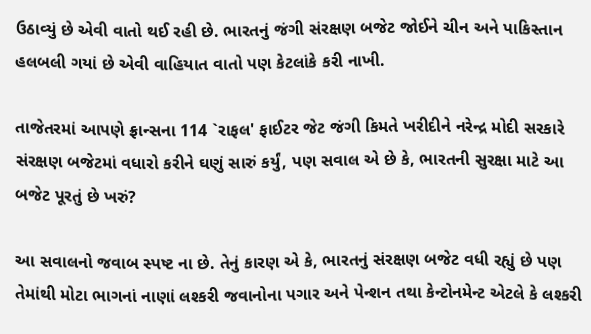ઉઠાવ્યું છે એવી વાતો થઈ રહી છે. ભારતનું જંગી સંરક્ષણ બજેટ જોઈને ચીન અને પાકિસ્તાન હલબલી ગયાં છે એવી વાહિયાત વાતો પણ કેટલાંકે કરી નાખી.

તાજેતરમાં આપણે ફ્રાન્સના 114 `રાફલ' ફાઈટર જેટ જંગી કિમતે ખરીદીને નરેન્દ્ર મોદી સરકારે સંરક્ષણ બજેટમાં વધારો કરીને ઘણું સારું કર્યું, પણ સવાલ એ છે કે, ભારતની સુરક્ષા માટે આ બજેટ પૂરતું છે ખરું?

આ સવાલનો જવાબ સ્પષ્ટ ના છે. તેનું કારણ એ કે, ભારતનું સંરક્ષણ બજેટ વધી રહ્યું છે પણ તેમાંથી મોટા ભાગનાં નાણાં લશ્કરી જવાનોના પગાર અને પેન્શન તથા કેન્ટોનમેન્ટ એટલે કે લશ્કરી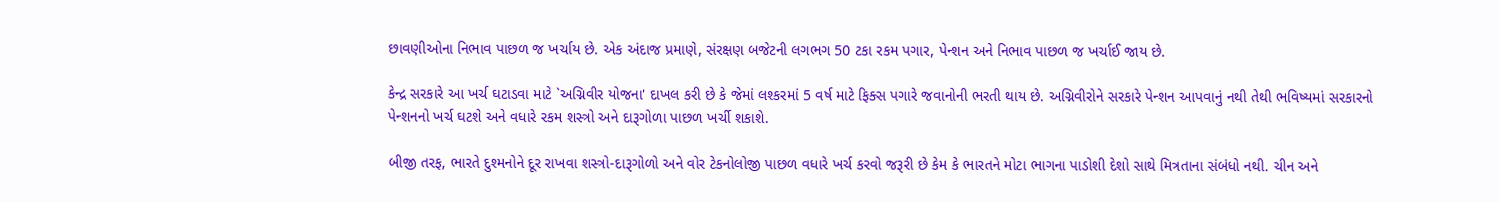છાવણીઓના નિભાવ પાછળ જ ખર્ચાય છે. એક અંદાજ પ્રમાણે, સંરક્ષણ બજેટની લગભગ 50 ટકા રકમ પગાર, પેન્શન અને નિભાવ પાછળ જ ખર્ચાઈ જાય છે.

કેન્દ્ર સરકારે આ ખર્ચ ઘટાડવા માટે `અગ્નિવીર યોજના' દાખલ કરી છે કે જેમાં લશ્કરમાં 5 વર્ષ માટે ફિક્સ પગારે જવાનોની ભરતી થાય છે. અગ્નિવીરોને સરકારે પેન્શન આપવાનું નથી તેથી ભવિષ્યમાં સરકારનો પેન્શનનો ખર્ચ ઘટશે અને વધારે રકમ શસ્ત્રો અને દારૂગોળા પાછળ ખર્ચી શકાશે.

બીજી તરફ, ભારતે દુશ્મનોને દૂર રાખવા શસ્ત્રો-દારૂગોળો અને વોર ટેકનોલોજી પાછળ વધારે ખર્ચ કરવો જરૂરી છે કેમ કે ભારતને મોટા ભાગના પાડોશી દેશો સાથે મિત્રતાના સંબંધો નથી. ચીન અને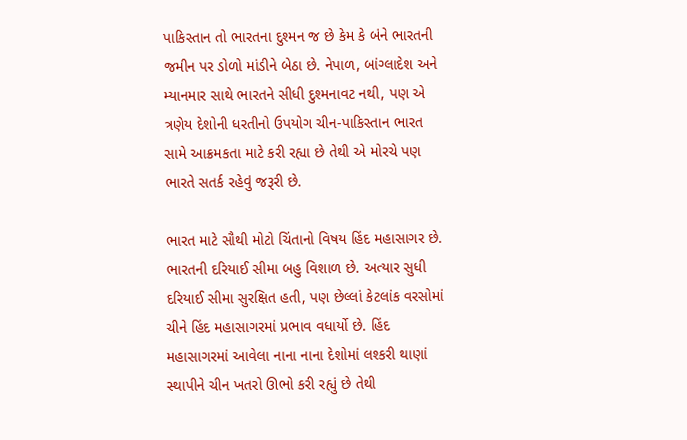પાકિસ્તાન તો ભારતના દુશ્મન જ છે કેમ કે બંને ભારતની જમીન પર ડોળો માંડીને બેઠા છે. નેપાળ, બાંગ્લાદેશ અને મ્યાનમાર સાથે ભારતને સીધી દુશ્મનાવટ નથી, પણ એ ત્રણેય દેશોની ધરતીનો ઉપયોગ ચીન-પાકિસ્તાન ભારત સામે આક્રમકતા માટે કરી રહ્યા છે તેથી એ મોરચે પણ ભારતે સતર્ક રહેવું જરૂરી છે.

ભારત માટે સૌથી મોટો ચિંતાનો વિષય હિંદ મહાસાગર છે. ભારતની દરિયાઈ સીમા બહુ વિશાળ છે. અત્યાર સુધી દરિયાઈ સીમા સુરક્ષિત હતી, પણ છેલ્લાં કેટલાંક વરસોમાં ચીને હિંદ મહાસાગરમાં પ્રભાવ વધાર્યો છે. હિંદ મહાસાગરમાં આવેલા નાના નાના દેશોમાં લશ્કરી થાણાં સ્થાપીને ચીન ખતરો ઊભો કરી રહ્યું છે તેથી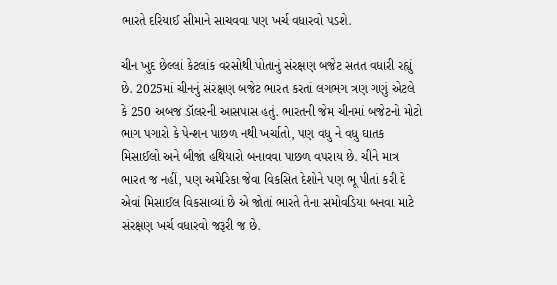ભારતે દરિયાઈ સીમાને સાચવવા પણ ખર્ચ વધારવો પડશે.

ચીન ખુદ છેલ્લાં કેટલાંક વરસોથી પોતાનું સંરક્ષણ બજેટ સતત વધારી રહ્યું છે. 2025માં ચીનનું સંરક્ષણ બજેટ ભારત કરતાં લગભગ ત્રણ ગણું એટલે કે 250 અબજ ડૉલરની આસપાસ હતું. ભારતની જેમ ચીનમાં બજેટનો મોટો ભાગ પગારો કે પેન્શન પાછળ નથી ખર્ચાતો, પણ વધુ ને વધુ ઘાતક મિસાઈલો અને બીજાં હથિયારો બનાવવા પાછળ વપરાય છે. ચીને માત્ર ભારત જ નહીં, પણ અમેરિકા જેવા વિકસિત દેશોને પણ ભૂ પીતાં કરી દે એવાં મિસાઈલ વિકસાવ્યાં છે એ જોતાં ભારતે તેના સમોવડિયા બનવા માટે સંરક્ષણ ખર્ચ વધારવો જરૂરી જ છે.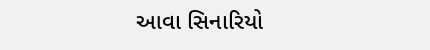આવા સિનારિયો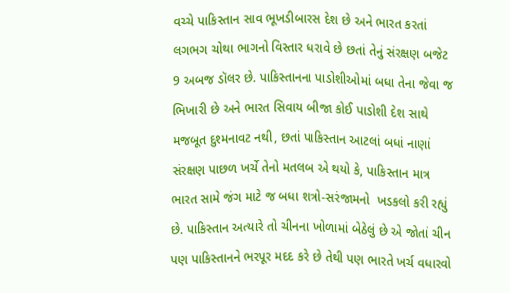વચ્ચે પાકિસ્તાન સાવ ભૂખડીબારસ દેશ છે અને ભારત કરતાં લગભગ ચોથા ભાગનો વિસ્તાર ધરાવે છે છતાં તેનું સંરક્ષણ બજેટ 9 અબજ ડૉલર છે. પાકિસ્તાનના પાડોશીઓમાં બધા તેના જેવા જ ભિખારી છે અને ભારત સિવાય બીજા કોઈ પાડોશી દેશ સાથે મજબૂત દુશ્મનાવટ નથી, છતાં પાકિસ્તાન આટલાં બધાં નાણાં સંરક્ષણ પાછળ ખર્ચે તેનો મતલબ એ થયો કે, પાકિસ્તાન માત્ર ભારત સામે જંગ માટે જ બધા શત્રો-સરંજામનો  ખડકલો કરી રહ્યું છે. પાકિસ્તાન અત્યારે તો ચીનના ખોળામાં બેઠેલું છે એ જોતાં ચીન પણ પાકિસ્તાનને ભરપૂર મદદ કરે છે તેથી પણ ભારતે ખર્ચ વધારવો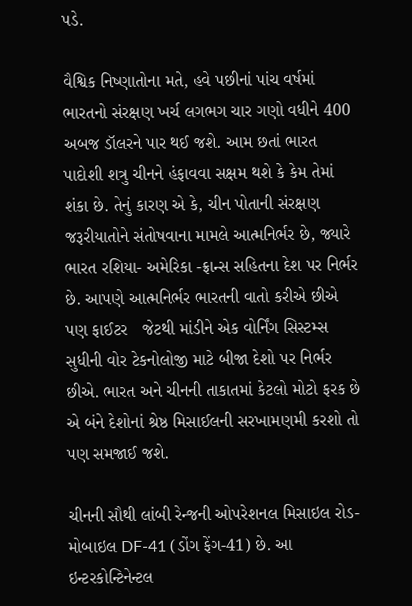પડે.

વૈશ્વિક નિષ્ણાતોના મતે, હવે પછીનાં પાંચ વર્ષમાં ભારતનો સંરક્ષણ ખર્ચ લગભગ ચાર ગણો વધીને 400 અબજ ડૉલરને પાર થઈ જશે. આમ છતાં ભારત પાદોશી શત્રુ ચીનને હંફાવવા સક્ષમ થશે કે કેમ તેમાં શંકા છે. તેનું કારણ એ કે, ચીન પોતાની સંરક્ષણ જરૂરીયાતોને સંતોષવાના મામલે આત્મનિર્ભર છે, જ્યારે ભારત રશિયા- અમેરિકા -ફ્રાન્સ સહિતના દેશ પર નિર્ભર છે. આપણે આત્મનિર્ભર ભારતની વાતો કરીએ છીએ પણ ફાઈટર   જેટથી માંડીને એક વોર્નિંગ સિસ્ટમ્સ સુધીની વોર ટેકનોલોજી માટે બીજા દેશો પર નિર્ભર છીએ. ભારત અને ચીનની તાકાતમાં કેટલો મોટો ફરક છે એ બંને દેશોનાં શ્રેષ્ઠ મિસાઈલની સરખામણમી કરશો તો પણ સમજાઈ જશે.

ચીનની સૌથી લાંબી રેન્જની ઓપરેશનલ મિસાઇલ રોડ-મોબાઇલ DF-41 (ડોંગ ફેંગ-41) છે. આ ઇન્ટરકોન્ટિનેન્ટલ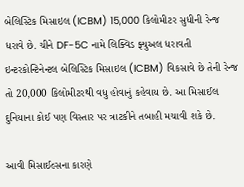બેલિસ્ટિક મિસાઇલ (ICBM) 15,000 કિલોમીટર સુધીની રેન્જ ધરાવે છે. ચીને DF-5C નામે લિક્વિડ ફ્યુઅલ ધરાવતી ઇન્ટરકોન્ટિનેન્ટલ બેલિસ્ટિક મિસાઇલ (ICBM) વિકસાવે છે તેની રેન્જ તો 20,000 કિલોમીટરથી વધુ હોવાનું કહેવાય છે. આ મિસાઈલ દુનિયાના કોઈ પણ વિસ્તાર પર ત્રાટકીને તબાહી મચાવી શકે છે.

આવી મિસાઈલ્સના કારણે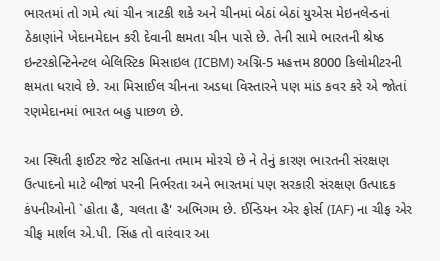ભારતમાં તો ગમે ત્યાં ચીન ત્રાટકી શકે અને ચીનમાં બેઠાં બેઠાં યુએસ મેઇનલેન્ડનાં ઠેકાણાંને ખેદાનમેદાન કરી દેવાની ક્ષમતા ચીન પાસે છે. તેની સામે ભારતની શ્રેષ્ઠ ઇન્ટરકોન્ટિનેન્ટલ બેલિસ્ટિક મિસાઇલ (ICBM) અગ્નિ-5 મહત્તમ 8000 કિલોમીટરની  ક્ષમતા ધરાવે છે. આ મિસાઈલ ચીનના અડધા વિસ્તારને પણ માંડ કવર કરે એ જોતાં રણમેદાનમાં ભારત બહુ પાછળ છે.

આ સ્થિતી ફાઈટર જેટ સહિતના તમામ મોરચે છે ને તેનું કારણ ભારતની સંરક્ષણ ઉત્પાદનો માટે બીજાં પરની નિર્ભરતા અને ભારતમાં પણ સરકારી સંરક્ષણ ઉત્પાદક કંપનીઓનો `હોતા હૈ, ચલતા હૈ' અભિગમ છે. ઈન્ડિયન એર ફોર્સ (IAF) ના ચીફ એર ચીફ માર્શલ એ.પી. સિંહ તો વારંવાર આ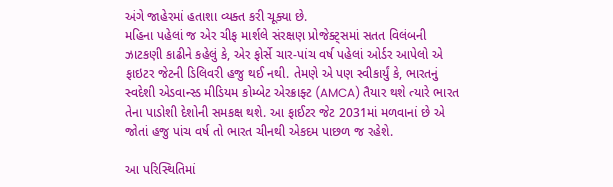અંગે જાહેરમાં હતાશા વ્યક્ત કરી ચૂક્યા છે.
મહિના પહેલાં જ એર ચીફ માર્શલે સંરક્ષણ પ્રોજેક્ટ્સમાં સતત વિલંબની ઝાટકણી કાઢીને કહેલું કે, એર ફોર્સે ચાર-પાંચ વર્ષ પહેલાં ઓર્ડર આપેલો એ ફાઇટર જેટની ડિલિવરી હજુ થઈ નથી. તેમણે એ પણ સ્વીકાર્યું કે, ભારતનું સ્વદેશી એડવાન્સ્ડ મીડિયમ કોમ્બેટ એરક્રાફ્ટ (AMCA) તૈયાર થશે ત્યારે ભારત તેના પાડોશી દેશોની સમકક્ષ થશે. આ ફાઈટર જેટ 2031માં મળવાનાં છે એ જોતાં હજુ પાંચ વર્ષ તો ભારત ચીનથી એકદમ પાછળ જ રહેશે.

આ પરિસ્થિતિમાં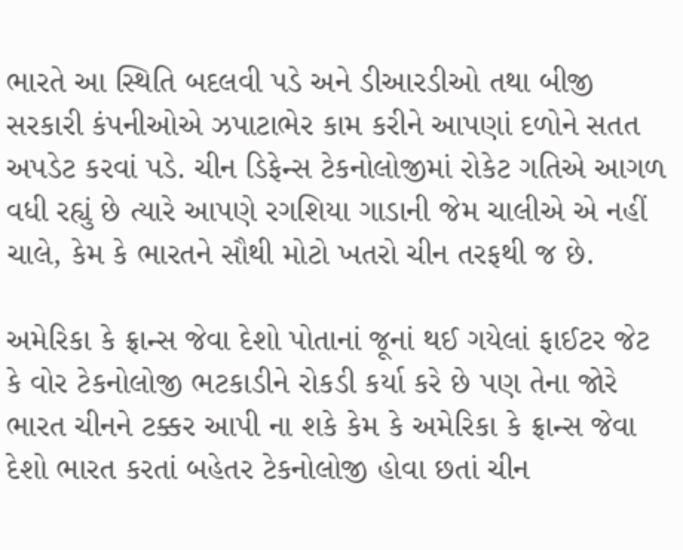ભારતે આ સ્થિતિ બદલવી પડે અને ડીઆરડીઓ તથા બીજી સરકારી કંપનીઓએ ઝપાટાભેર કામ કરીને આપણાં દળોને સતત અપડેટ કરવાં પડે. ચીન ડિફેન્સ ટેકનોલોજીમાં રોકેટ ગતિએ આગળ વધી રહ્યું છે ત્યારે આપણે રગશિયા ગાડાની જેમ ચાલીએ એ નહીં ચાલે, કેમ કે ભારતને સૌથી મોટો ખતરો ચીન તરફથી જ છે.

અમેરિકા કે ફ્રાન્સ જેવા દેશો પોતાનાં જૂનાં થઈ ગયેલાં ફાઈટર જેટ કે વોર ટેકનોલોજી ભટકાડીને રોકડી કર્યા કરે છે પણ તેના જોરે ભારત ચીનને ટક્કર આપી ના શકે કેમ કે અમેરિકા કે ફ્રાન્સ જેવા દેશો ભારત કરતાં બહેતર ટેકનોલોજી હોવા છતાં ચીન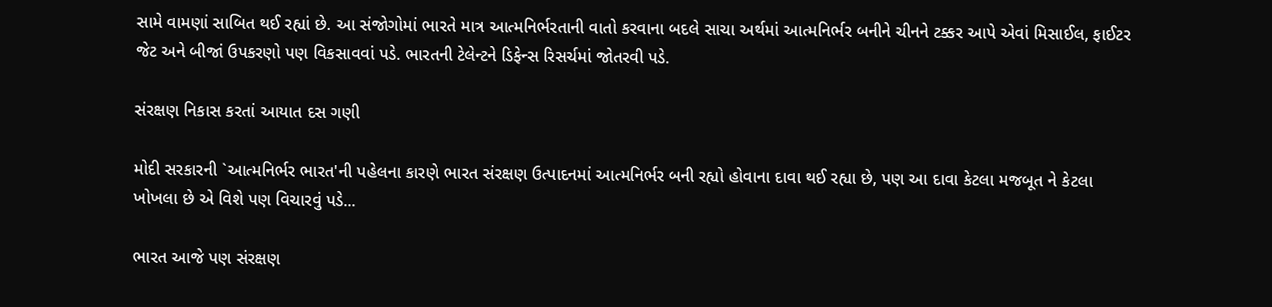સામે વામણાં સાબિત થઈ રહ્યાં છે. આ સંજોગોમાં ભારતે માત્ર આત્મનિર્ભરતાની વાતો કરવાના બદલે સાચા અર્થમાં આત્મનિર્ભર બનીને ચીનને ટક્કર આપે એવાં મિસાઈલ, ફાઈટર જેટ અને બીજાં ઉપકરણો પણ વિકસાવવાં પડે. ભારતની ટેલેન્ટને ડિફેન્સ રિસર્ચમાં જોતરવી પડે.

સંરક્ષણ નિકાસ કરતાં આયાત દસ ગણી

મોદી સરકારની `આત્મનિર્ભર ભારત'ની પહેલના કારણે ભારત સંરક્ષણ ઉત્પાદનમાં આત્મનિર્ભર બની રહ્યો હોવાના દાવા થઈ રહ્યા છે, પણ આ દાવા કેટલા મજબૂત ને કેટલા ખોખલા છે એ વિશે પણ વિચારવું પડે...

ભારત આજે પણ સંરક્ષણ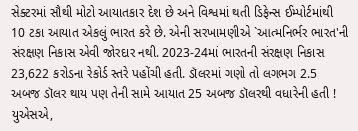સેક્ટરમાં સૌથી મોટો આયાતકાર દેશ છે અને વિશ્વમાં થતી ડિફેન્સ ઈમ્પોર્ટમાંથી 10 ટકા આયાત એકલું ભારત કરે છે. એની સરખામણીએ `આત્મનિર્ભર ભારત'ની સંરક્ષણ નિકાસ એવી જોરદાર નથી. 2023-24માં ભારતની સંરક્ષણ નિકાસ 23,622 કરોડના રેકોર્ડ સ્તરે પહોંચી હતી. ડૉલરમાં ગણો તો લગભગ 2.5 અબજ ડૉલર થાય પણ તેની સામે આયાત 25 અબજ ડૉલરથી વધારેની હતી ! યુએસએ,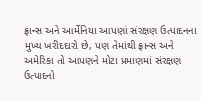ફ્રાન્સ અને આર્મેનિયા આપણાં સંરક્ષણ ઉત્પાદનના મુખ્ય ખરીદદારો છે, પણ તેમાંથી ફ્રાન્સ અને અમેરિકા તો આપણને મોટા પ્રમાણમાં સંરક્ષણ ઉત્પાદનો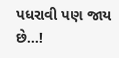પધરાવી પણ જાય છે...!